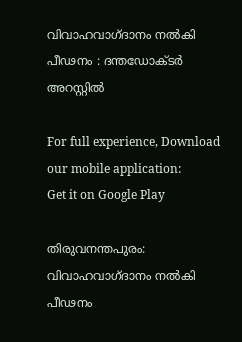വിവാഹവാഗ്ദാനം നല്‍കി പീഢനം : ദന്തഡോക്ടര്‍ അറസ്റ്റില്‍

For full experience, Download our mobile application:
Get it on Google Play

തിരുവനന്തപുരം: വിവാഹവാഗ്ദാനം നല്‍കി പീഢനം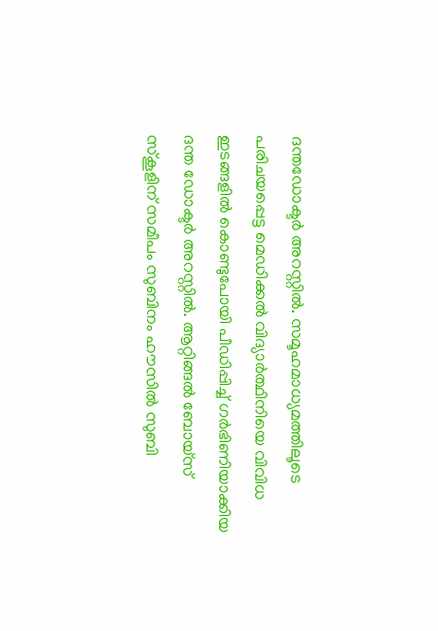ദന്തഡോക്ടര്‍ അറസ്റ്റില്‍. സമൂഹമാധ്യമത്തിലൂടെ പരിചയപ്പെട്ട മെഡിക്കല്‍ വിദ്യാര്‍ത്ഥിനിയെ വിവിധ ഇടങ്ങളില്‍ കൊണ്ടുപോയി പീഡിപ്പിച്ച്‌ ഗര്‍ഭിണിയാക്കിയ ദന്ത ഡോക്ടര്‍ അറസ്റ്റില്‍. ആറ്റിങ്ങല്‍ ബോയ്‌സ് സ്‌കൂളിന് സമീപം സുബിനം ഹൗസില്‍ സുബി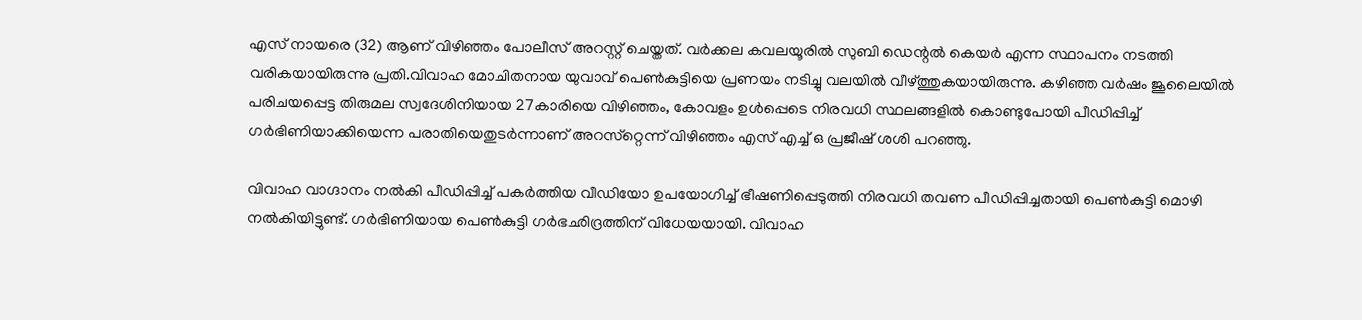എസ് നായരെ (32) ആണ് വിഴിഞ്ഞം പോലീസ് അറസ്റ്റ് ചെയ്തത്. വര്‍ക്കല കവലയൂരില്‍ സുബി ഡെന്റല്‍ കെയര്‍ എന്ന സ്ഥാപനം നടത്തി വരികയായിരുന്നു പ്രതി.വിവാഹ മോചിതനായ യുവാവ് പെണ്‍കുട്ടിയെ പ്രണയം നടിച്ചു വലയില്‍ വീഴ്‌ത്തുകയായിരുന്നു. കഴിഞ്ഞ വര്‍ഷം ജൂലൈയില്‍ പരിചയപ്പെട്ട തിരുമല സ്വദേശിനിയായ 27കാരിയെ വിഴിഞ്ഞം, കോവളം ഉള്‍പ്പെടെ നിരവധി സ്ഥലങ്ങളില്‍ കൊണ്ടുപോയി പീഡിപ്പിച്ച്‌ ഗര്‍ഭിണിയാക്കിയെന്ന പരാതിയെതുടര്‍ന്നാണ് അറസ്‌റ്റെന്ന് വിഴിഞ്ഞം എസ് എച്ച്‌ ഒ പ്രജീഷ് ശശി പറഞ്ഞു.

വിവാഹ വാഗ്ദാനം നല്‍കി പീഡിപ്പിച്ച്‌ പകര്‍ത്തിയ വീഡിയോ ഉപയോഗിച്ച്‌ ഭീഷണിപ്പെടുത്തി നിരവധി തവണ പീഡിപ്പിച്ചതായി പെണ്‍കുട്ടി മൊഴി നല്‍കിയിട്ടുണ്ട്. ഗര്‍ഭിണിയായ പെണ്‍കുട്ടി ഗര്‍ഭഛിദ്രത്തിന് വിധേയയായി. വിവാഹ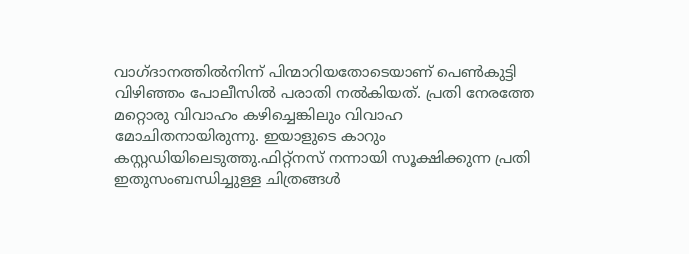വാഗ്ദാനത്തില്‍നിന്ന് പിന്മാറിയതോടെയാണ് പെണ്‍കുട്ടി വിഴിഞ്ഞം പോലീസില്‍ പരാതി നല്‍കിയത്. പ്രതി നേരത്തേ മറ്റൊരു വിവാഹം കഴിച്ചെങ്കിലും വിവാഹ മോചിതനായിരുന്നു. ഇയാളുടെ കാറും കസ്റ്റഡിയിലെടുത്തു.ഫിറ്റ്‌നസ് നന്നായി സൂക്ഷിക്കുന്ന പ്രതി ഇതുസംബന്ധിച്ചുള്ള ചിത്രങ്ങള്‍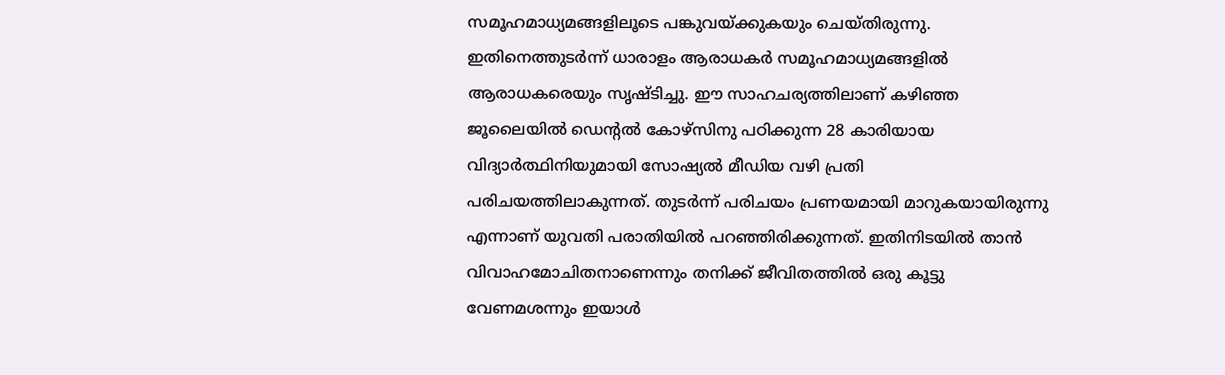സമൂഹമാധ്യമങ്ങളിലൂടെ പങ്കുവയ്ക്കുകയും ചെയ്തിരുന്നു. ഇതിനെത്തുടര്‍ന്ന് ധാരാളം ആരാധകര്‍ സമൂഹമാധ്യമങ്ങളില്‍ ആരാധകരെയും സൃഷ്ടിച്ചു. ഈ സാഹചര്യത്തിലാണ് കഴിഞ്ഞ ജൂലൈയില്‍ ഡെന്റല്‍ കോഴ്സിനു പഠിക്കുന്ന 28 കാരിയായ വിദ്യാര്‍ത്ഥിനിയുമായി സോഷ്യല്‍ മീഡിയ വഴി പ്രതി പരിചയത്തിലാകുന്നത്. തുടര്‍ന്ന് പരിചയം പ്രണയമായി മാറുകയായിരുന്നു എന്നാണ് യുവതി പരാതിയില്‍ പറഞ്ഞിരിക്കുന്നത്. ഇതിനിടയില്‍ താന്‍ വിവാഹമോചിതനാണെന്നും തനിക്ക് ജീവിതത്തില്‍ ഒരു കൂട്ടു വേണമശന്നും ഇയാള്‍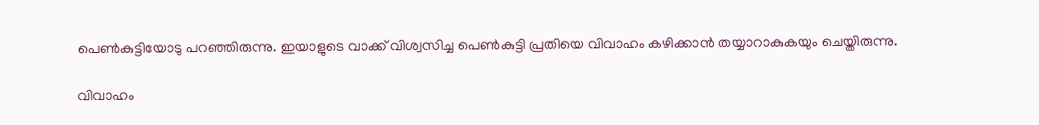പെണ്‍കുട്ടിയോടു പറഞ്ഞിരുന്നു. ഇയാളുടെ വാക്ക് വിശ്വസിച്ച പെണ്‍കുട്ടി പ്രതിയെ വിവാഹം കഴിക്കാന്‍ തയ്യാറാകുകയും ചെയ്തിരുന്നു.

വിവാഹം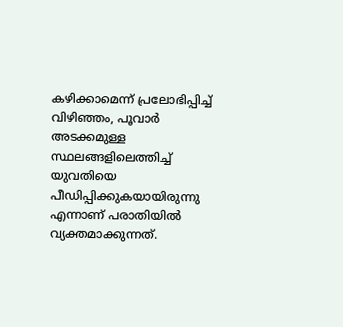കഴിക്കാമെന്ന് പ്രലോഭിപ്പിച്ച്‌ വിഴിഞ്ഞം, പൂവാര്‍ അടക്കമുള്ള സ്ഥലങ്ങളിലെത്തിച്ച്‌ യുവതിയെ പീഡിപ്പിക്കുകയായിരുന്നു എന്നാണ് പരാതിയില്‍ വ്യക്തമാക്കുന്നത്.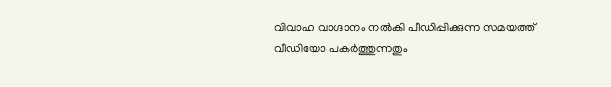വിവാഹ വാഗ്ദാനം നല്‍കി പീഡിപ്പിക്കുന്ന സമയത്ത് വീഡിയോ പകര്‍ത്തുന്നതും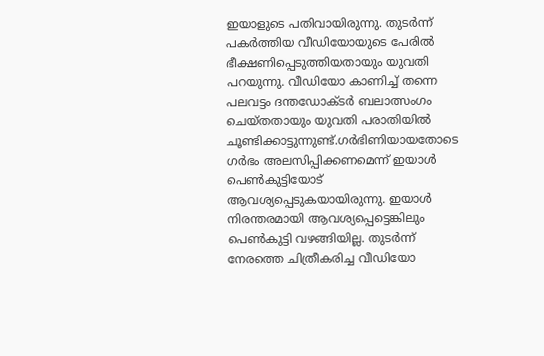ഇയാളുടെ പതിവായിരുന്നു. തുടര്‍ന്ന് പകര്‍ത്തിയ വീഡിയോയുടെ പേരില്‍ ഭീക്ഷണിപ്പെടുത്തിയതായും യുവതി പറയുന്നു. വീഡിയോ കാണിച്ച്‌ തന്നെ പലവട്ടം ദന്തഡോക്ടര്‍ ബലാത്സംഗം ചെയ്തതായും യുവതി പരാതിയില്‍ ചൂണ്ടിക്കാട്ടുന്നുണ്ട്.ഗര്‍ഭിണിയായതോടെ ഗര്‍ഭം അലസിപ്പിക്കണമെന്ന് ഇയാള്‍ പെണ്‍കുട്ടിയോട് ആവശ്യപ്പെടുകയായിരുന്നു. ഇയാള്‍ നിരന്തരമായി ആവശ്യപ്പെട്ടെങ്കിലും പെണ്‍കുട്ടി വഴങ്ങിയില്ല. തുടര്‍ന്ന് നേരത്തെ ചിത്രീകരിച്ച വീഡിയോ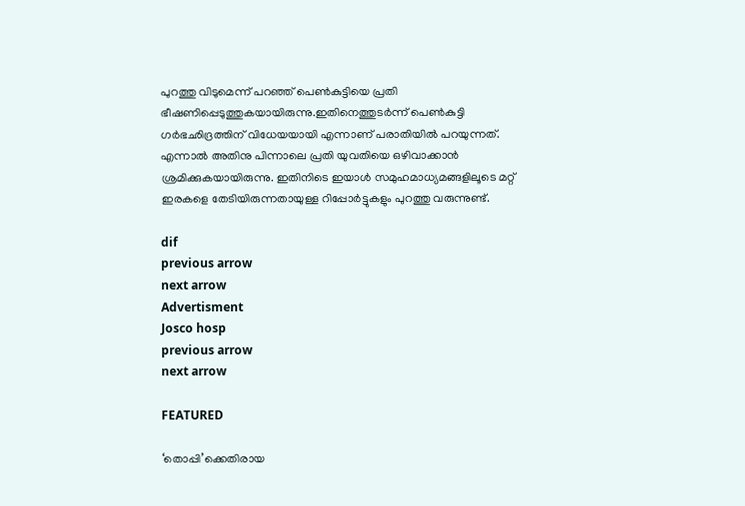പുറത്തു വിടുമെന്ന് പറഞ്ഞ് പെണ്‍കുട്ടിയെ പ്രതി ഭീഷണിപ്പെടുത്തുകയായിരുന്നു.ഇതിനെത്തുടര്‍ന്ന് പെണ്‍കുട്ടി ഗര്‍ഭഛിദ്രത്തിന് വിധേയയായി എന്നാണ് പരാതിയില്‍ പറയുന്നത്. എന്നാല്‍ അതിനു പിന്നാലെ പ്രതി യുവതിയെ ഒഴിവാക്കാന്‍ ശ്രമിക്കുകയായിരുന്നു. ഇതിനിടെ ഇയാള്‍ സമുഹമാധ്യമങ്ങളിലൂടെ മറ്റ് ഇരകളെ തേടിയിരുന്നതായുള്ള റിപ്പോര്‍ട്ടുകളും പുറത്തു വരുന്നുണ്ട്.

dif
previous arrow
next arrow
Advertisment
Josco hosp
previous arrow
next arrow

FEATURED

‘തൊപ്പി’ക്കെതിരായ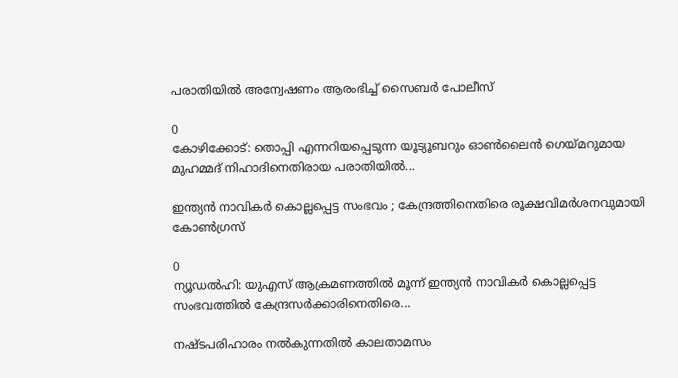പരാതിയില്‍ അന്വേഷണം ആരംഭിച്ച് സൈബര്‍ പോലീസ്

0
കോഴിക്കോട്: തൊപ്പി എന്നറിയപ്പെടുന്ന യൂട്യൂബറും ഓണ്‍ലൈന്‍ ഗെയ്മറുമായ മുഹമ്മദ് നിഹാദിനെതിരായ പരാതിയില്‍...

ഇന്ത്യന്‍ നാവികര്‍ കൊല്ലപ്പെട്ട സംഭവം ; കേന്ദ്രത്തിനെതിരെ രൂക്ഷവിമർശനവുമായി കോണ്‍ഗ്രസ്

0
ന്യൂഡല്‍ഹി: യുഎസ് ആക്രമണത്തില്‍ മൂന്ന് ഇന്ത്യന്‍ നാവികര്‍ കൊല്ലപ്പെട്ട സംഭവത്തില്‍ കേന്ദ്രസര്‍ക്കാരിനെതിരെ...

നഷ്ടപരിഹാരം നല്‍കുന്നതില്‍ കാലതാമസം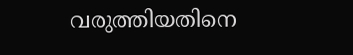വരുത്തിയതിനെ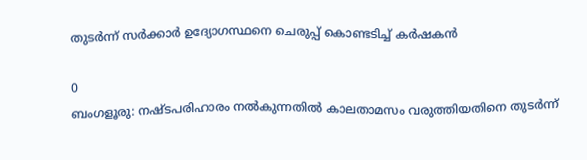തുടര്‍ന്ന് സര്‍ക്കാര്‍ ഉദ്യോഗസ്ഥനെ ചെരുപ്പ് കൊണ്ടടിച്ച് കര്‍ഷകന്‍

0
ബംഗളൂരു: നഷ്ടപരിഹാരം നല്‍കുന്നതില്‍ കാലതാമസം വരുത്തിയതിനെ തുടര്‍ന്ന്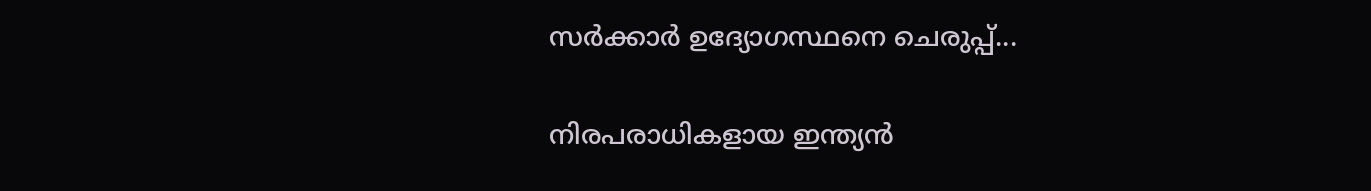സര്‍ക്കാര്‍ ഉദ്യോഗസ്ഥനെ ചെരുപ്പ്...

നിരപരാധികളായ ഇന്ത്യൻ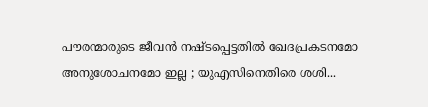പൗരന്മാരുടെ ജീവൻ നഷ്ടപ്പെട്ടതിൽ ഖേദപ്രകടനമോ അനുശോചനമോ ഇല്ല ; യുഎസിനെതിരെ ശശി...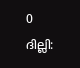0
ദില്ലി: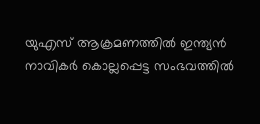യുഎസ് ആക്രമണത്തിൽ ഇന്ത്യൻ നാവികർ കൊല്ലപ്പെട്ട സംഭവത്തിൽ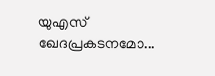യുഎസ് ഖേദപ്രകടനമോ...